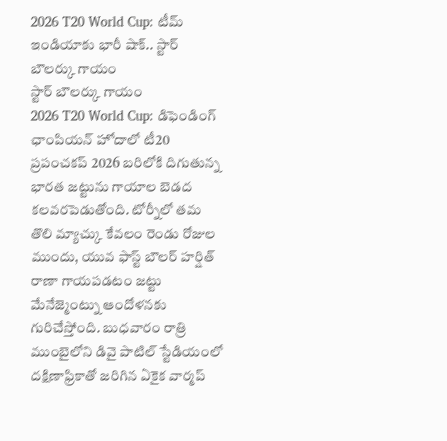2026 T20 World Cup: టీమ్ ఇండియాకు భారీ షాక్.. స్టార్ బౌలర్కు గాయం
స్టార్ బౌలర్కు గాయం
2026 T20 World Cup: డిఫెండింగ్ ఛాంపియన్ హోదాలో టీ20 ప్రపంచకప్ 2026 బరిలోకి దిగుతున్న భారత జట్టును గాయాల బెడద కలవరపెడుతోంది. టోర్నీలో తమ తొలి మ్యాచ్కు కేవలం రెండు రోజుల ముందు, యువ ఫాస్ట్ బౌలర్ హర్షిత్ రాణా గాయపడటం జట్టు మేనేజ్మెంట్ను ఆందోళనకు గురిచేస్తోంది. బుధవారం రాత్రి ముంబైలోని డివై పాటిల్ స్టేడియంలో దక్షిణాఫ్రికాతో జరిగిన ఏకైక వార్మప్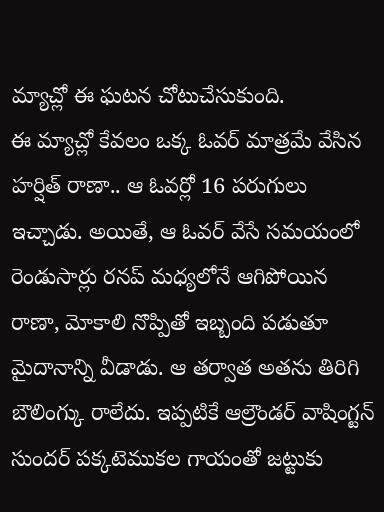మ్యాచ్లో ఈ ఘటన చోటుచేసుకుంది.
ఈ మ్యాచ్లో కేవలం ఒక్క ఓవర్ మాత్రమే వేసిన హర్షిత్ రాణా.. ఆ ఓవర్లో 16 పరుగులు ఇచ్చాడు. అయితే, ఆ ఓవర్ వేసే సమయంలో రెండుసార్లు రనప్ మధ్యలోనే ఆగిపోయిన రాణా, మోకాలి నొప్పితో ఇబ్బంది పడుతూ మైదానాన్ని వీడాడు. ఆ తర్వాత అతను తిరిగి బౌలింగ్కు రాలేదు. ఇప్పటికే ఆల్రౌండర్ వాషింగ్టన్ సుందర్ పక్కటెముకల గాయంతో జట్టుకు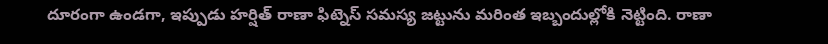దూరంగా ఉండగా, ఇప్పుడు హర్షిత్ రాణా ఫిట్నెస్ సమస్య జట్టును మరింత ఇబ్బందుల్లోకి నెట్టింది. రాణా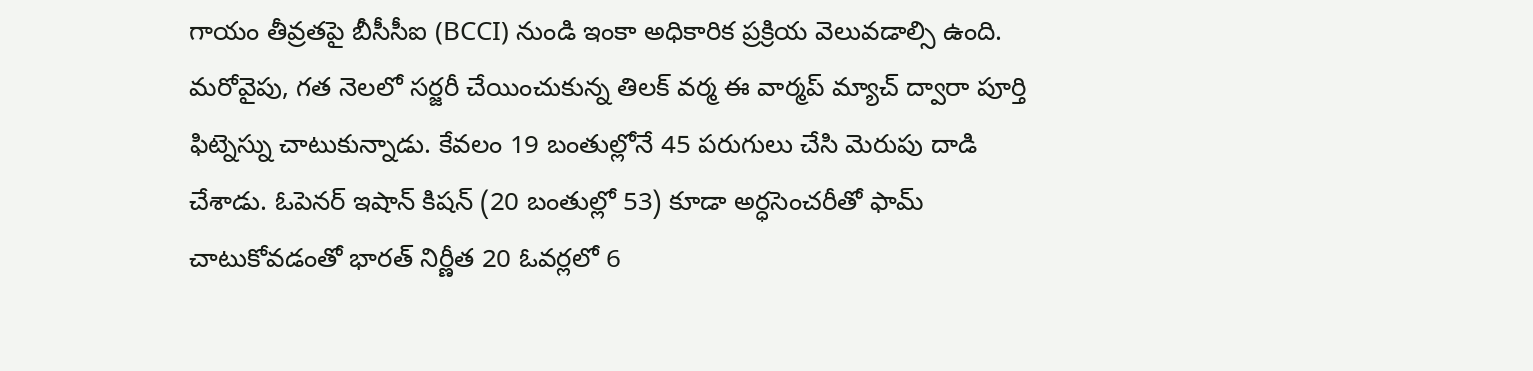గాయం తీవ్రతపై బీసీసీఐ (BCCI) నుండి ఇంకా అధికారిక ప్రక్రియ వెలువడాల్సి ఉంది.
మరోవైపు, గత నెలలో సర్జరీ చేయించుకున్న తిలక్ వర్మ ఈ వార్మప్ మ్యాచ్ ద్వారా పూర్తి ఫిట్నెస్ను చాటుకున్నాడు. కేవలం 19 బంతుల్లోనే 45 పరుగులు చేసి మెరుపు దాడి చేశాడు. ఓపెనర్ ఇషాన్ కిషన్ (20 బంతుల్లో 53) కూడా అర్ధసెంచరీతో ఫామ్ చాటుకోవడంతో భారత్ నిర్ణీత 20 ఓవర్లలో 6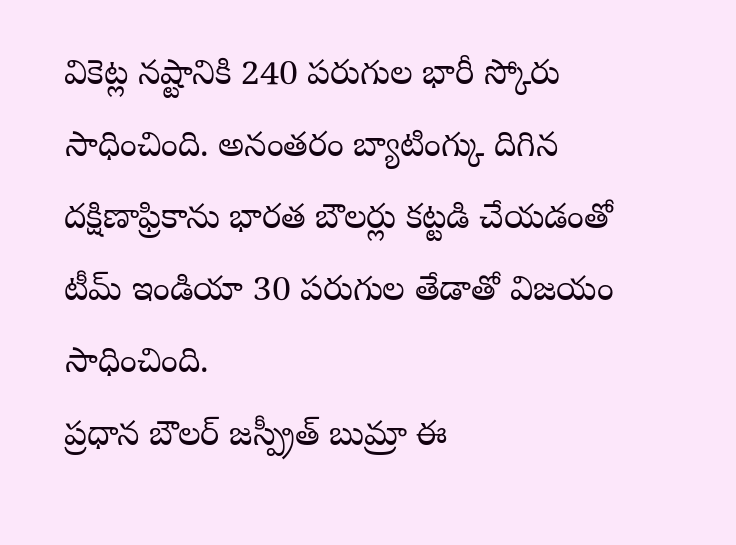వికెట్ల నష్టానికి 240 పరుగుల భారీ స్కోరు సాధించింది. అనంతరం బ్యాటింగ్కు దిగిన దక్షిణాఫ్రికాను భారత బౌలర్లు కట్టడి చేయడంతో టీమ్ ఇండియా 30 పరుగుల తేడాతో విజయం సాధించింది.
ప్రధాన బౌలర్ జస్ప్రీత్ బుమ్రా ఈ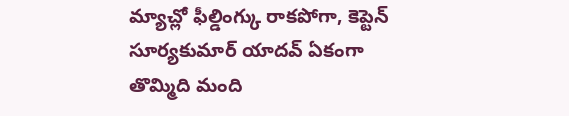మ్యాచ్లో ఫీల్డింగ్కు రాకపోగా, కెప్టెన్ సూర్యకుమార్ యాదవ్ ఏకంగా తొమ్మిది మంది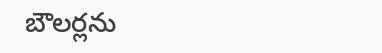బౌలర్లను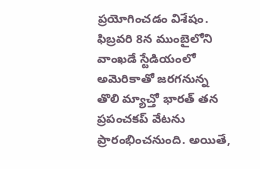ప్రయోగించడం విశేషం. ఫిబ్రవరి 8న ముంబైలోని వాంఖడే స్టేడియంలో అమెరికాతో జరగనున్న తొలి మ్యాచ్తో భారత్ తన ప్రపంచకప్ వేటను ప్రారంభించనుంది. అయితే,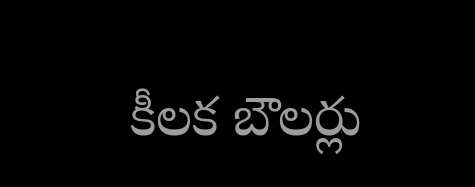కీలక బౌలర్లు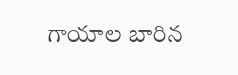గాయాల బారిన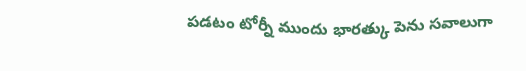పడటం టోర్నీ ముందు భారత్కు పెను సవాలుగా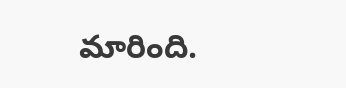మారింది.